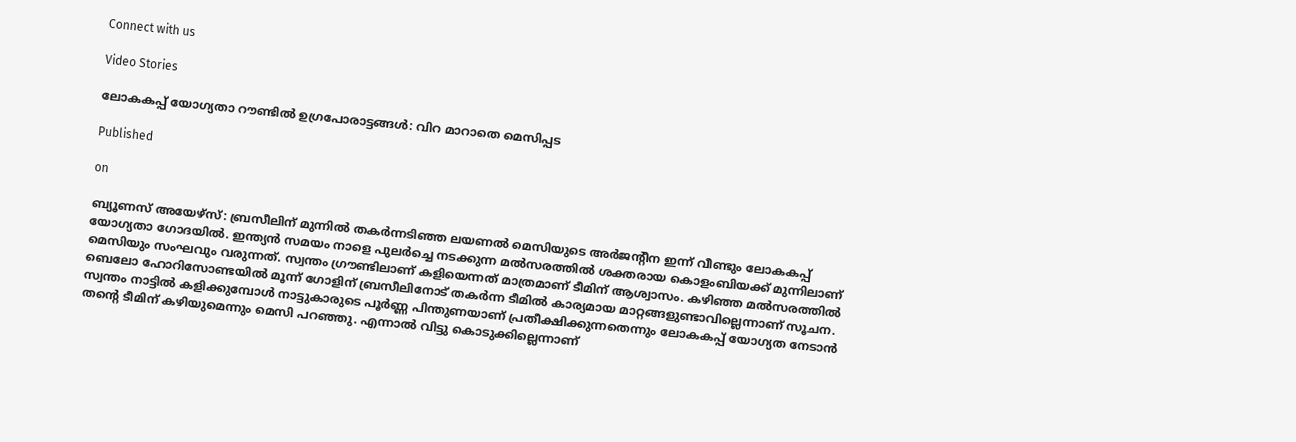Connect with us

Video Stories

ലോകകപ്പ് യോഗ്യതാ റൗണ്ടില്‍ ഉഗ്രപോരാട്ടങ്ങള്‍: വിറ മാറാതെ മെസിപ്പട

Published

on

ബ്യൂണസ് അയേഴ്‌സ്: ബ്രസീലിന് മുന്നില്‍ തകര്‍ന്നടിഞ്ഞ ലയണല്‍ മെസിയുടെ അര്‍ജന്റീന ഇന്ന് വീണ്ടും ലോകകപ്പ് യോഗ്യതാ ഗോദയില്‍. ഇന്ത്യന്‍ സമയം നാളെ പുലര്‍ച്ചെ നടക്കുന്ന മല്‍സരത്തില്‍ ശക്തരായ കൊളംബിയക്ക് മുന്നിലാണ് മെസിയും സംഘവും വരുന്നത്. സ്വന്തം ഗ്രൗണ്ടിലാണ് കളിയെന്നത് മാത്രമാണ് ടീമിന് ആശ്വാസം. കഴിഞ്ഞ മല്‍സരത്തില്‍ ബെലോ ഹോറിസോണ്ടയില്‍ മൂന്ന് ഗോളിന് ബ്രസീലിനോട് തകര്‍ന്ന ടീമില്‍ കാര്യമായ മാറ്റങ്ങളുണ്ടാവില്ലെന്നാണ് സൂചന. സ്വന്തം നാട്ടില്‍ കളിക്കുമ്പോള്‍ നാട്ടുകാരുടെ പൂര്‍ണ്ണ പിന്തുണയാണ് പ്രതീക്ഷിക്കുന്നതെന്നും ലോകകപ്പ് യോഗ്യത നേടാന്‍ തന്റെ ടീമിന് കഴിയുമെന്നും മെസി പറഞ്ഞു. എന്നാല്‍ വിട്ടു കൊടുക്കില്ലെന്നാണ്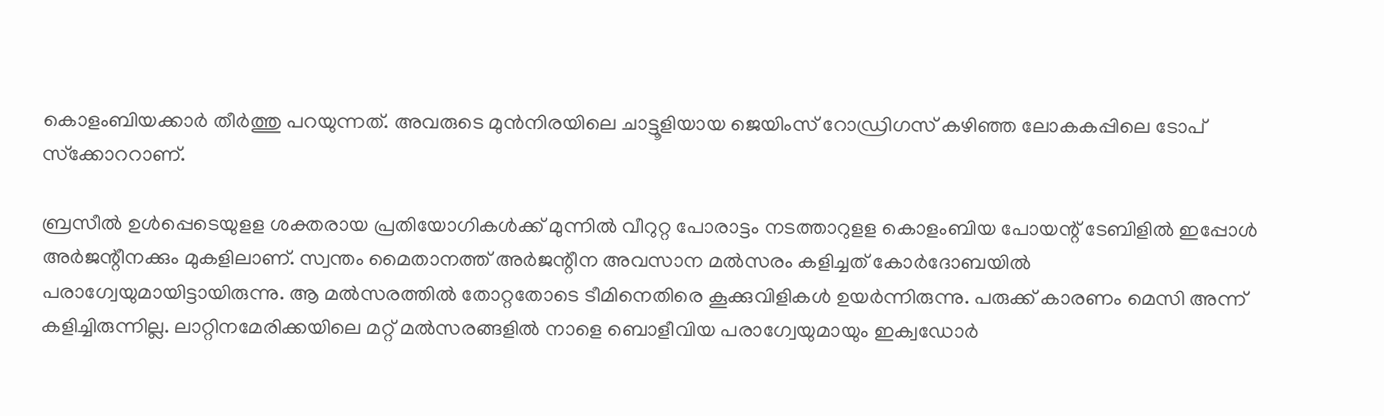കൊളംബിയക്കാര്‍ തീര്‍ത്തു പറയുന്നത്. അവരുടെ മുന്‍നിരയിലെ ചാട്ടൂളിയായ ജെയിംസ് റോഡ്രിഗസ് കഴിഞ്ഞ ലോകകപ്പിലെ ടോപ് സ്‌ക്കോററാണ്.

ബ്രസീല്‍ ഉള്‍പ്പെടെയുളള ശക്തരായ പ്രതിയോഗികള്‍ക്ക് മുന്നില്‍ വീറുറ്റ പോരാട്ടം നടത്താറുളള കൊളംബിയ പോയന്റ് ടേബിളില്‍ ഇപ്പോള്‍ അര്‍ജന്റീനക്കും മുകളിലാണ്. സ്വന്തം മൈതാനത്ത് അര്‍ജന്റീന അവസാന മല്‍സരം കളിച്ചത് കോര്‍ദോബയില്‍ പരാഗ്വേയുമായിട്ടായിരുന്നു. ആ മല്‍സരത്തില്‍ തോറ്റതോടെ ടീമിനെതിരെ കൂക്കുവിളികള്‍ ഉയര്‍ന്നിരുന്നു. പരുക്ക് കാരണം മെസി അന്ന് കളിച്ചിരുന്നില്ല. ലാറ്റിനമേരിക്കയിലെ മറ്റ് മല്‍സരങ്ങളില്‍ നാളെ ബൊളീവിയ പരാഗ്വേയുമായും ഇക്വഡോര്‍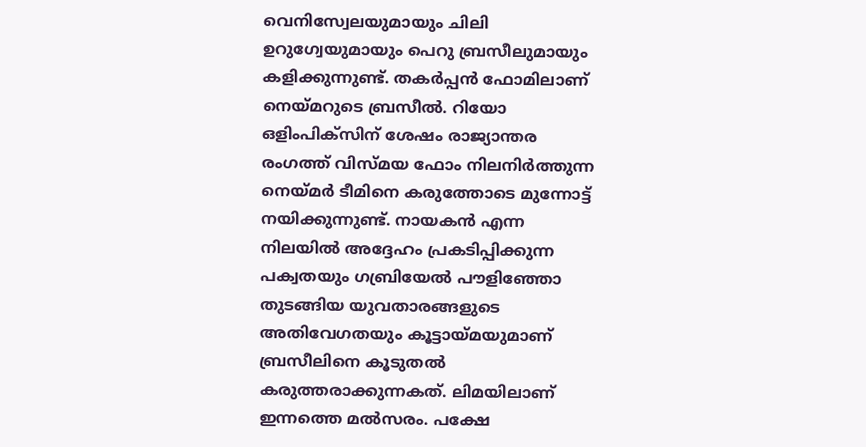വെനിസ്വേലയുമായും ചിലി ഉറുഗ്വേയുമായും പെറു ബ്രസീലുമായും കളിക്കുന്നുണ്ട്. തകര്‍പ്പന്‍ ഫോമിലാണ് നെയ്മറുടെ ബ്രസീല്‍. റിയോ ഒളിംപിക്‌സിന് ശേഷം രാജ്യാന്തര രംഗത്ത് വിസ്മയ ഫോം നിലനിര്‍ത്തുന്ന നെയ്മര്‍ ടീമിനെ കരുത്തോടെ മുന്നോട്ട് നയിക്കുന്നുണ്ട്. നായകന്‍ എന്ന നിലയില്‍ അദ്ദേഹം പ്രകടിപ്പിക്കുന്ന പക്വതയും ഗബ്രിയേല്‍ പൗളിഞ്ഞോ തുടങ്ങിയ യുവതാരങ്ങളുടെ അതിവേഗതയും കൂട്ടായ്മയുമാണ് ബ്രസീലിനെ കൂടുതല്‍ കരുത്തരാക്കുന്നകത്. ലിമയിലാണ് ഇന്നത്തെ മല്‍സരം. പക്ഷേ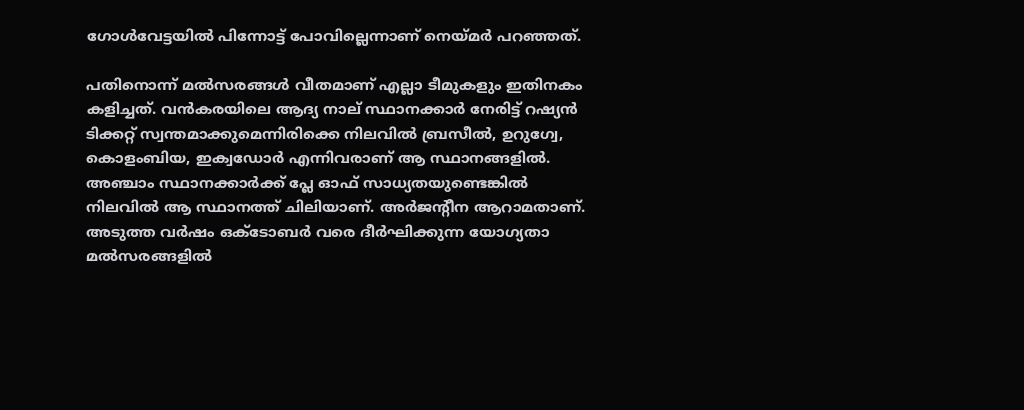ഗോള്‍വേട്ടയില്‍ പിന്നോട്ട് പോവില്ലെന്നാണ് നെയ്മര്‍ പറഞ്ഞത്.

പതിനൊന്ന് മല്‍സരങ്ങള്‍ വീതമാണ് എല്ലാ ടീമുകളും ഇതിനകം കളിച്ചത്. വന്‍കരയിലെ ആദ്യ നാല് സ്ഥാനക്കാര്‍ നേരിട്ട് റഷ്യന്‍ ടിക്കറ്റ് സ്വന്തമാക്കുമെന്നിരിക്കെ നിലവില്‍ ബ്രസീല്‍, ഉറുഗ്വേ, കൊളംബിയ, ഇക്വഡോര്‍ എന്നിവരാണ് ആ സ്ഥാനങ്ങളില്‍. അഞ്ചാം സ്ഥാനക്കാര്‍ക്ക് പ്ലേ ഓഫ് സാധ്യതയുണ്ടെങ്കില്‍ നിലവില്‍ ആ സ്ഥാനത്ത് ചിലിയാണ്. അര്‍ജന്റീന ആറാമതാണ്. അടുത്ത വര്‍ഷം ഒക്ടോബര്‍ വരെ ദീര്‍ഘിക്കുന്ന യോഗ്യതാ മല്‍സരങ്ങളില്‍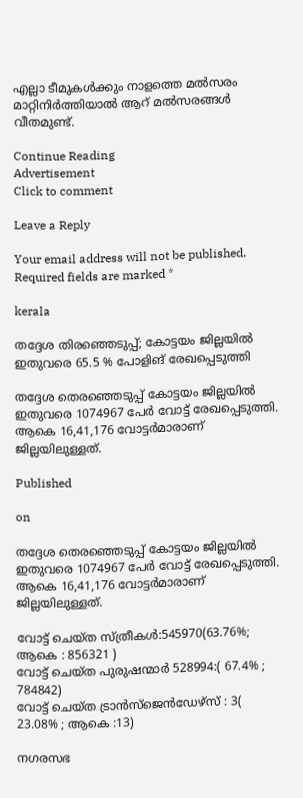എല്ലാ ടീമുകള്‍ക്കും നാളത്തെ മല്‍സരം മാറ്റിനിര്‍ത്തിയാല്‍ ആറ് മല്‍സരങ്ങള്‍ വീതമുണ്ട്.

Continue Reading
Advertisement
Click to comment

Leave a Reply

Your email address will not be published. Required fields are marked *

kerala

തദ്ദേശ തിരഞ്ഞെടുപ്പ്; കോട്ടയം ജില്ലയില്‍ ഇതുവരെ 65.5 % പോളിങ് രേഖപ്പെടുത്തി

തദ്ദേശ തെരഞ്ഞെടുപ്പ് കോട്ടയം ജില്ലയില്‍ ഇതുവരെ 1074967 പേര്‍ വോട്ട് രേഖപ്പെടുത്തി. ആകെ 16,41,176 വോട്ടര്‍മാരാണ് ജില്ലയിലുള്ളത്.

Published

on

തദ്ദേശ തെരഞ്ഞെടുപ്പ് കോട്ടയം ജില്ലയില്‍ ഇതുവരെ 1074967 പേര്‍ വോട്ട് രേഖപ്പെടുത്തി. ആകെ 16,41,176 വോട്ടര്‍മാരാണ് ജില്ലയിലുള്ളത്.

വോട്ട് ചെയ്ത സ്ത്രീകള്‍:545970(63.76%; ആകെ : 856321 )
വോട്ട് ചെയ്ത പുരുഷന്മാര്‍ 528994:( 67.4% ; 784842)
വോട്ട് ചെയ്ത ട്രാന്‍സ്‌ജെന്‍ഡേഴ്‌സ് : 3( 23.08% ; ആകെ :13)

നഗരസഭ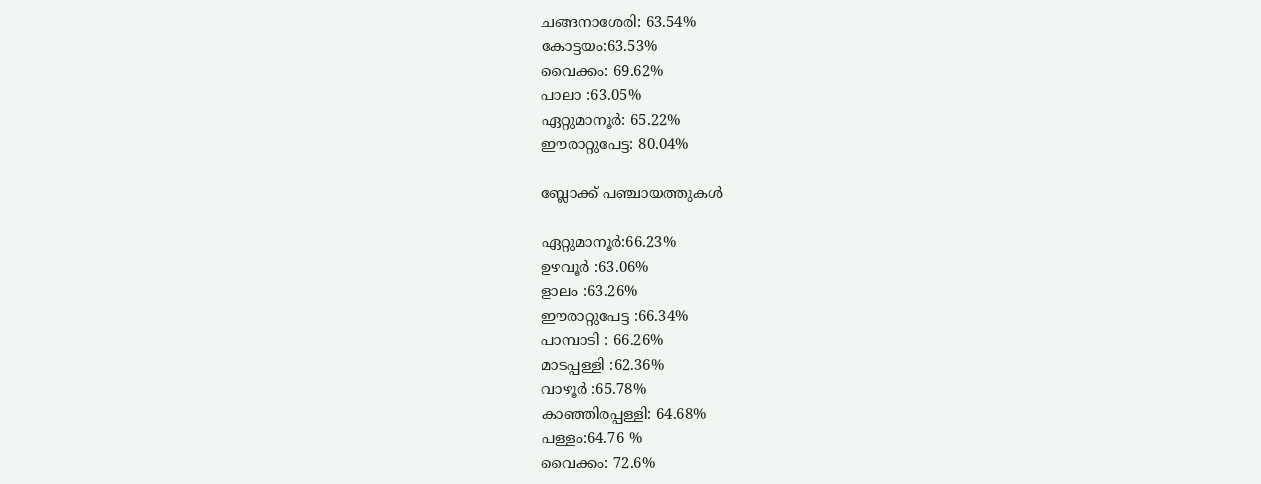ചങ്ങനാശേരി: 63.54%
കോട്ടയം:63.53%
വൈക്കം: 69.62%
പാലാ :63.05%
ഏറ്റുമാനൂര്‍: 65.22%
ഈരാറ്റുപേട്ട: 80.04%

ബ്ലോക്ക് പഞ്ചായത്തുകള്‍

ഏറ്റുമാനൂര്‍:66.23%
ഉഴവൂര്‍ :63.06%
ളാലം :63.26%
ഈരാറ്റുപേട്ട :66.34%
പാമ്പാടി : 66.26%
മാടപ്പള്ളി :62.36%
വാഴൂര്‍ :65.78%
കാഞ്ഞിരപ്പള്ളി: 64.68%
പള്ളം:64.76 %
വൈക്കം: 72.6%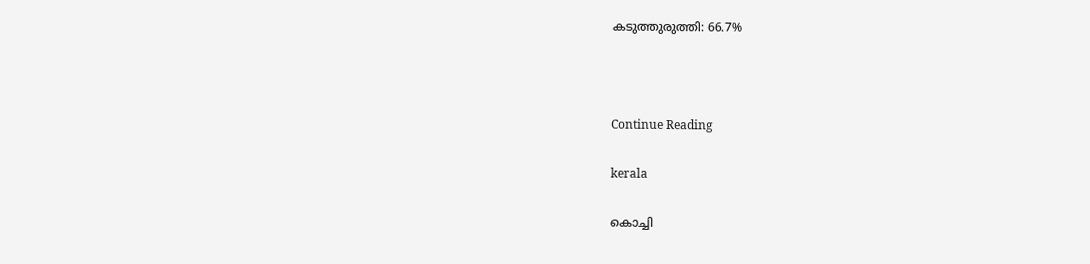കടുത്തുരുത്തി: 66.7%



Continue Reading

kerala

കൊച്ചി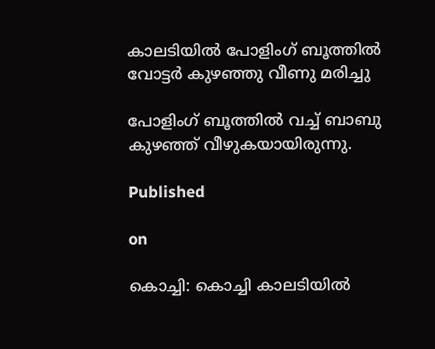കാലടിയില്‍ പോളിംഗ് ബൂത്തില്‍ വോട്ടര്‍ കുഴഞ്ഞു വീണു മരിച്ചു

പോളിംഗ് ബൂത്തില്‍ വച്ച് ബാബു കുഴഞ്ഞ് വീഴുകയായിരുന്നു.

Published

on

കൊച്ചി: കൊച്ചി കാലടിയില്‍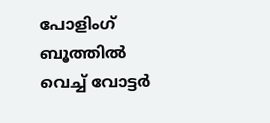പോളിംഗ് ബൂത്തില്‍ വെച്ച് വോട്ടര്‍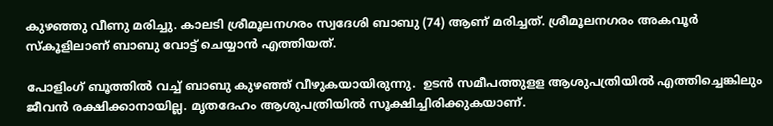കുഴഞ്ഞു വീണു മരിച്ചു. കാലടി ശ്രീമൂലനഗരം സ്വദേശി ബാബു (74) ആണ് മരിച്ചത്. ശ്രീമൂലനഗരം അകവൂര്‍ സ്‌കൂളിലാണ് ബാബു വോട്ട് ചെയ്യാന്‍ എത്തിയത്.

പോളിംഗ് ബൂത്തില്‍ വച്ച് ബാബു കുഴഞ്ഞ് വീഴുകയായിരുന്നു.  ഉടന്‍ സമീപത്തുളള ആശുപത്രിയില്‍ എത്തിച്ചെങ്കിലും ജീവന്‍ രക്ഷിക്കാനായില്ല. മൃതദേഹം ആശുപത്രിയില്‍ സൂക്ഷിച്ചിരിക്കുകയാണ്.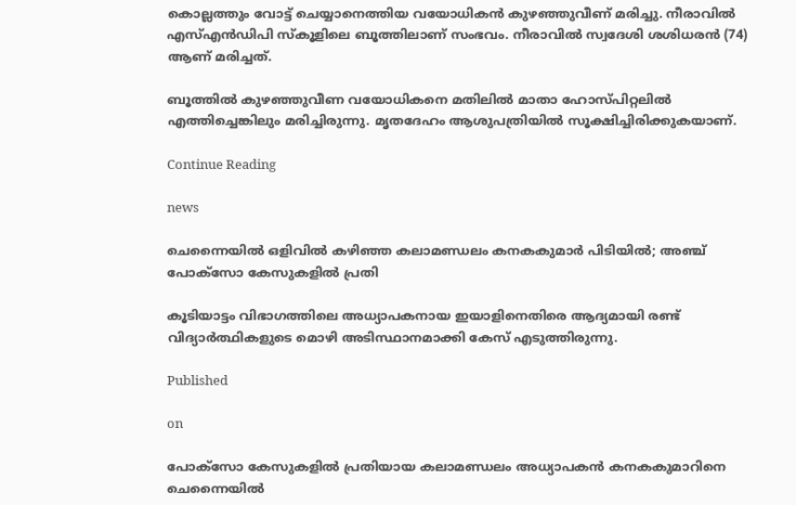കൊല്ലത്തും വോട്ട് ചെയ്യാനെത്തിയ വയോധികന്‍ കുഴഞ്ഞുവീണ് മരിച്ചു. നീരാവില്‍ എസ്എന്‍ഡിപി സ്‌കൂളിലെ ബൂത്തിലാണ് സംഭവം. നീരാവില്‍ സ്വദേശി ശശിധരന്‍ (74) ആണ് മരിച്ചത്.

ബൂത്തില്‍ കുഴഞ്ഞുവീണ വയോധികനെ മതിലില്‍ മാതാ ഹോസ്പിറ്റലില്‍ എത്തിച്ചെങ്കിലും മരിച്ചിരുന്നു. മൃതദേഹം ആശുപത്രിയില്‍ സൂക്ഷിച്ചിരിക്കുകയാണ്.

Continue Reading

news

ചെന്നൈയില്‍ ഒളിവില്‍ കഴിഞ്ഞ കലാമണ്ഡലം കനകകുമാര്‍ പിടിയില്‍; അഞ്ച് പോക്സോ കേസുകളില്‍ പ്രതി

കൂടിയാട്ടം വിഭാഗത്തിലെ അധ്യാപകനായ ഇയാളിനെതിരെ ആദ്യമായി രണ്ട് വിദ്യാര്‍ത്ഥികളുടെ മൊഴി അടിസ്ഥാനമാക്കി കേസ് എടുത്തിരുന്നു.

Published

on

പോക്സോ കേസുകളില്‍ പ്രതിയായ കലാമണ്ഡലം അധ്യാപകന്‍ കനകകുമാറിനെ ചെന്നൈയില്‍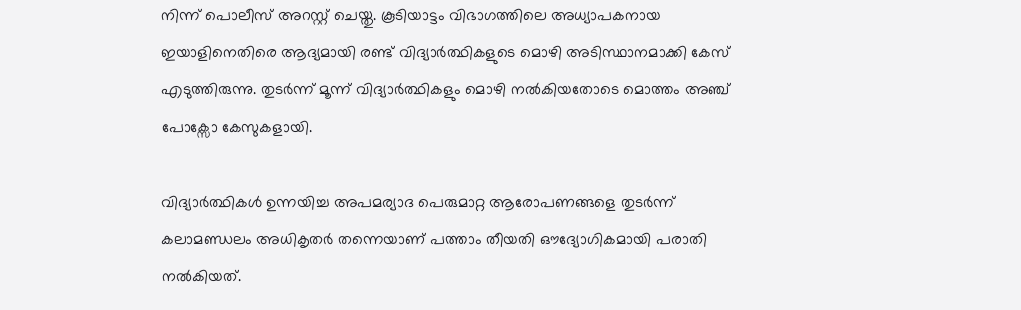നിന്ന് പൊലീസ് അറസ്റ്റ് ചെയ്തു. കൂടിയാട്ടം വിഭാഗത്തിലെ അധ്യാപകനായ ഇയാളിനെതിരെ ആദ്യമായി രണ്ട് വിദ്യാര്‍ത്ഥികളുടെ മൊഴി അടിസ്ഥാനമാക്കി കേസ് എടുത്തിരുന്നു. തുടര്‍ന്ന് മൂന്ന് വിദ്യാര്‍ത്ഥികളും മൊഴി നല്‍കിയതോടെ മൊത്തം അഞ്ച് പോക്സോ കേസുകളായി.

വിദ്യാര്‍ത്ഥികള്‍ ഉന്നയിച്ച അപമര്യാദ പെരുമാറ്റ ആരോപണങ്ങളെ തുടര്‍ന്ന് കലാമണ്ഡലം അധികൃതര്‍ തന്നെയാണ് പത്താം തീയതി ഔദ്യോഗികമായി പരാതി നല്‍കിയത്.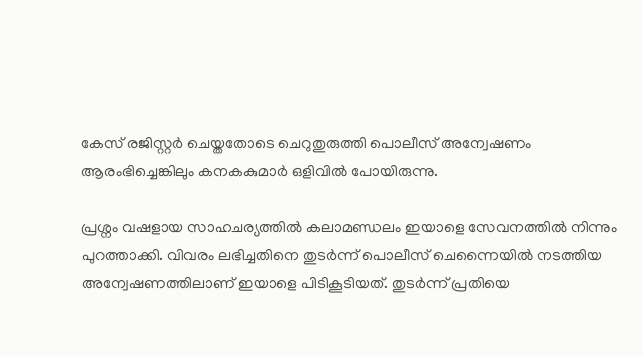കേസ് രജിസ്റ്റര്‍ ചെയ്തതോടെ ചെറുതുരുത്തി പൊലീസ് അന്വേഷണം ആരംഭിച്ചെങ്കിലും കനകകുമാര്‍ ഒളിവില്‍ പോയിരുന്നു.

പ്രശ്നം വഷളായ സാഹചര്യത്തില്‍ കലാമണ്ഡലം ഇയാളെ സേവനത്തില്‍ നിന്നും പുറത്താക്കി. വിവരം ലഭിച്ചതിനെ തുടര്‍ന്ന് പൊലീസ് ചെന്നൈയില്‍ നടത്തിയ അന്വേഷണത്തിലാണ് ഇയാളെ പിടികൂടിയത്. തുടര്‍ന്ന് പ്രതിയെ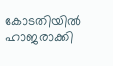കോടതിയില്‍ ഹാജരാക്കി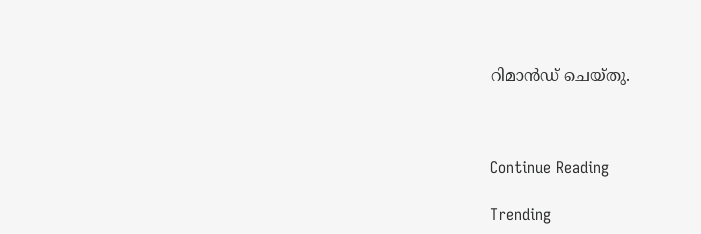റിമാന്‍ഡ് ചെയ്തു.



Continue Reading

Trending